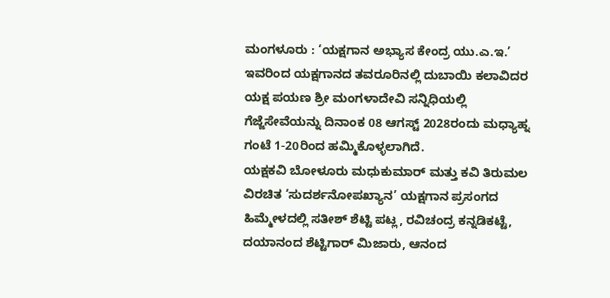ಮಂಗಳೂರು : ‘ಯಕ್ಷಗಾನ ಅಭ್ಯಾಸ ಕೇಂದ್ರ ಯು.ಎ.ಇ.’ ಇವರಿಂದ ಯಕ್ಷಗಾನದ ತವರೂರಿನಲ್ಲಿ ದುಬಾಯಿ ಕಲಾವಿದರ ಯಕ್ಷ ಪಯಣ ಶ್ರೀ ಮಂಗಳಾದೇವಿ ಸನ್ನಿಧಿಯಲ್ಲಿ ಗೆಜ್ಜೆಸೇವೆಯನ್ನು ದಿನಾಂಕ 08 ಆಗಸ್ಟ್ 2028ರಂದು ಮಧ್ಯಾಹ್ನ ಗಂಟೆ 1-20ರಿಂದ ಹಮ್ಮಿಕೊಳ್ಳಲಾಗಿದೆ.
ಯಕ್ಷಕವಿ ಬೋಳೂರು ಮಧುಕುಮಾರ್ ಮತ್ತು ಕವಿ ತಿರುಮಲ ವಿರಚಿತ ‘ಸುದರ್ಶನೋಪಖ್ಯಾನ’ ಯಕ್ಷಗಾನ ಪ್ರಸಂಗದ ಹಿಮ್ಮೇಳದಲ್ಲಿ ಸತೀಶ್ ಶೆಟ್ಟಿ ಪಟ್ಲ, ರವಿಚಂದ್ರ ಕನ್ನಡಿಕಟ್ಟೆ, ದಯಾನಂದ ಶೆಟ್ಟಿಗಾರ್ ಮಿಜಾರು, ಆನಂದ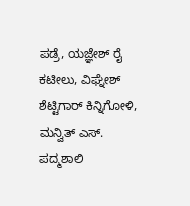ಪಡ್ರೆ, ಯಜ್ಞೇಶ್ ರೈ ಕಟೀಲು, ವಿಘ್ನೇಶ್ ಶೆಟ್ಟಿಗಾರ್ ಕಿನ್ನಿಗೋಳಿ, ಮನ್ವಿತ್ ಎಸ್. ಪದ್ಮಶಾಲಿ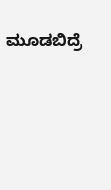ಮೂಡಬಿದ್ರೆ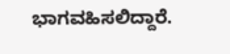ಭಾಗವಹಿಸಲಿದ್ದಾರೆ.